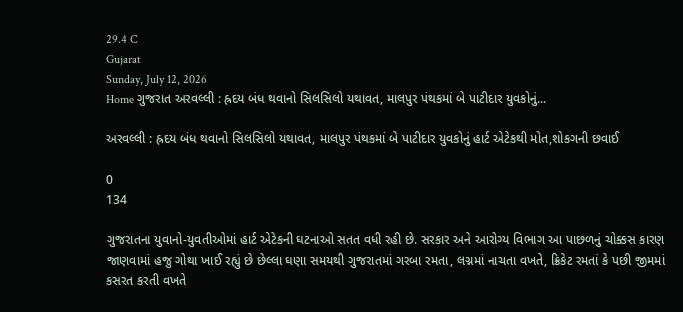29.4 C
Gujarat
Sunday, July 12, 2026
Home ગુજરાત અરવલ્લી : હ્રદય બંધ થવાનો સિલસિલો યથાવત, માલપુર પંથકમાં બે પાટીદાર યુવકોનું...

અરવલ્લી : હ્રદય બંધ થવાનો સિલસિલો યથાવત, માલપુર પંથકમાં બે પાટીદાર યુવકોનું હાર્ટ એટેકથી મોત,શોકગની છવાઈ

0
134

ગુજરાતના યુવાનો-યુવતીઓમાં હાર્ટ એટેકની ઘટનાઓ સતત વધી રહી છે. સરકાર અને આરોગ્ય વિભાગ આ પાછળનું ચોક્કસ કારણ જાણવામાં હજુ ગોથા ખાઈ રહ્યું છે છેલ્લા ઘણા સમયથી ગુજરાતમાં ગરબા રમતા, લગ્નમાં નાચતા વખતે, ક્રિકેટ રમતાં કે પછી જીમમાં કસરત કરતી વખતે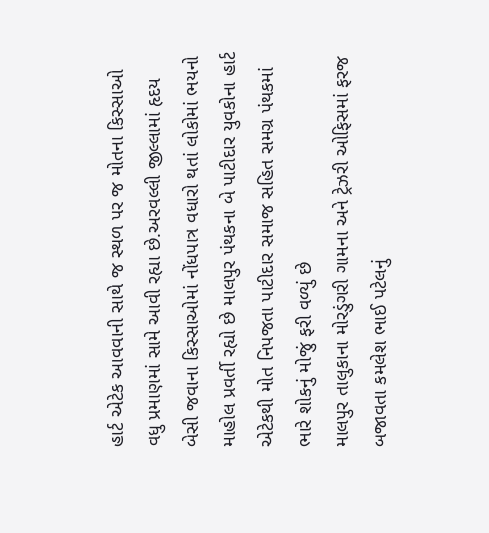હાર્ટ એટેક આવવાની સાથે જ સ્થળ પર જ મોતના કિસ્સાઓ વધુ પ્રમાણમાં સામે આવી રહ્યા છે.અરવલ્લી જીલ્લામાં હૃદય બેસી જવાના કિસ્સાઓમાં નોંધપાત્ર વધારો થતાં લોકોમાં ભયનો માહોલ પ્રવર્તી રહ્યો છે માલપુર પંથકના બે પાટીદાર યુવકોના હાર્ટ એટેકથી મોત નિપજતા પાટીદાર સમાજ સહિત સમગ્ર પંથકમાં ભારે શોકનું મોજું ફરી વળ્યું છે
માલપુર તાલુકાના મોરડુંગરી ગામના અને ટ્રેઝરી ઓફિસમાં ફરજ બજાવતા કમલેશ ભાઈ પટેલનું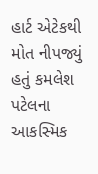હાર્ટ એટેકથી મોત નીપજ્યું હતું કમલેશ પટેલના આકસ્મિક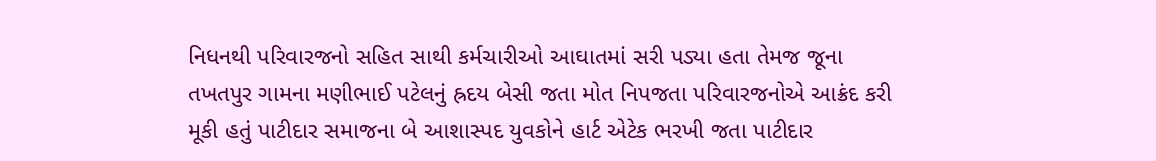નિધનથી પરિવારજનો સહિત સાથી કર્મચારીઓ આઘાતમાં સરી પડ્યા હતા તેમજ જૂના તખતપુર ગામના મણીભાઈ પટેલનું હ્રદય બેસી જતા મોત નિપજતા પરિવારજનોએ આક્રંદ કરી મૂકી હતું પાટીદાર સમાજના બે આશાસ્પદ યુવકોને હાર્ટ એટેક ભરખી જતા પાટીદાર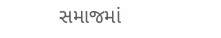સમાજમાં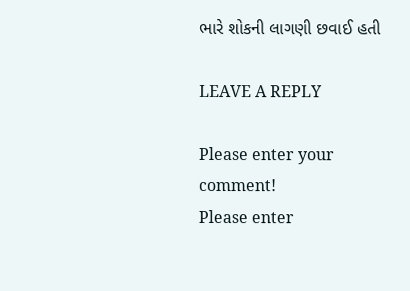ભારે શોકની લાગણી છવાઈ હતી

LEAVE A REPLY

Please enter your comment!
Please enter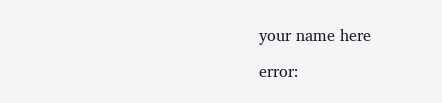your name here

error: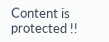Content is protected !!